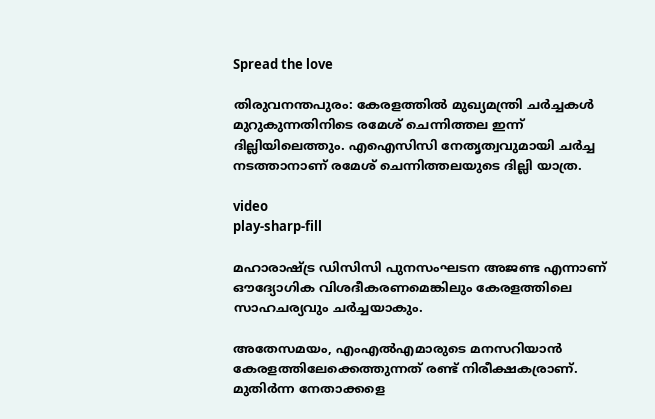Spread the love

തിരുവനന്തപുരം: കേരളത്തിൽ മുഖ്യമന്ത്രി ചർച്ചകൾ മുറുകുന്നതിനിടെ രമേശ് ചെന്നിത്തല ഇന്ന് ദില്ലിയിലെത്തും. എഐസിസി നേതൃത്വവുമായി ചർച്ച നടത്താനാണ് രമേശ് ചെന്നിത്തലയുടെ ദില്ലി യാത്ര.

video
play-sharp-fill

മഹാരാഷ്ട്ര ഡിസിസി പുനസംഘടന അജണ്ട എന്നാണ് ഔദ്യോഗിക വിശദീകരണമെങ്കിലും കേരളത്തിലെ സാഹചര്യവും ചർച്ചയാകും.

അതേസമയം, എംഎല്‍എമാരുടെ മനസറിയാന്‍ കേരളത്തിലേക്കെത്തുന്നത് രണ്ട് നിരീക്ഷകര്രാണ്. മുതിര്‍ന്ന നേതാക്കളെ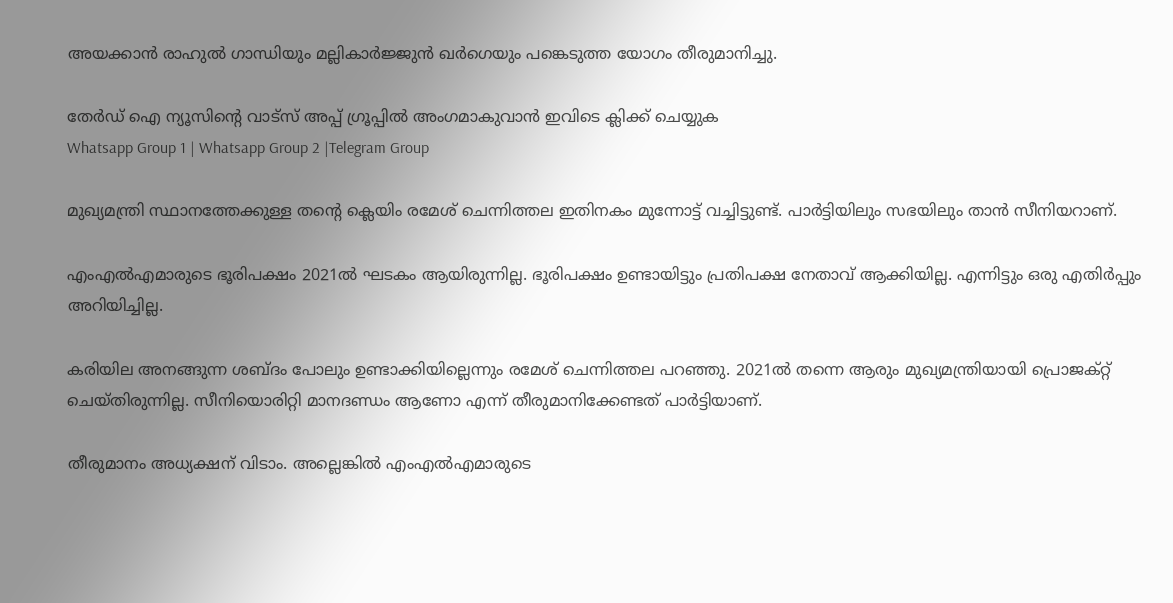അയക്കാന്‍ രാഹുല്‍ ഗാന്ധിയും മല്ലികാര്‍ജ്ജുന്‍ ഖര്‍ഗെയും പങ്കെടുത്ത യോഗം തീരുമാനിച്ചു.

തേർഡ് ഐ ന്യൂസിന്റെ വാട്സ് അപ്പ് ഗ്രൂപ്പിൽ അംഗമാകുവാൻ ഇവിടെ ക്ലിക്ക് ചെയ്യുക
Whatsapp Group 1 | Whatsapp Group 2 |Telegram Group

മുഖ്യമന്ത്രി സ്ഥാനത്തേക്കുള്ള തന്‍റെ ക്ലെയിം രമേശ് ചെന്നിത്തല ഇതിനകം മുന്നോട്ട് വച്ചിട്ടുണ്ട്. പാർട്ടിയിലും സഭയിലും താൻ സീനിയറാണ്.

എംഎൽഎമാരുടെ ഭൂരിപക്ഷം 2021ൽ ഘടകം ആയിരുന്നില്ല. ഭൂരിപക്ഷം ഉണ്ടായിട്ടും പ്രതിപക്ഷ നേതാവ് ആക്കിയില്ല. എന്നിട്ടും ഒരു എതിർപ്പും അറിയിച്ചില്ല.

കരിയില അനങ്ങുന്ന ശബ്‍ദം പോലും ഉണ്ടാക്കിയില്ലെന്നും രമേശ് ചെന്നിത്തല പറഞ്ഞു. 2021ൽ തന്നെ ആരും മുഖ്യമന്ത്രിയായി പ്രൊജക്റ്റ്‌ ചെയ്തിരുന്നില്ല. സീനിയൊരിറ്റി മാനദണ്ഡം ആണോ എന്ന് തീരുമാനിക്കേണ്ടത് പാർട്ടിയാണ്.

തീരുമാനം അധ്യക്ഷന് വിടാം. അല്ലെങ്കിൽ എംഎൽഎമാരുടെ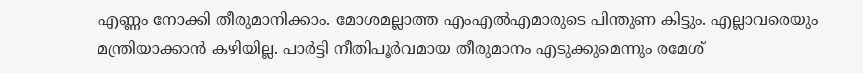എണ്ണം നോക്കി തീരുമാനിക്കാം. മോശമല്ലാത്ത എംഎൽഎമാരുടെ പിന്തുണ കിട്ടും. എല്ലാവരെയും മന്ത്രിയാക്കാൻ കഴിയില്ല. പാർട്ടി നീതിപൂർവമായ തീരുമാനം എടുക്കുമെന്നും രമേശ്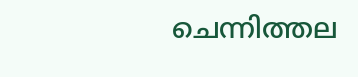ചെന്നിത്തല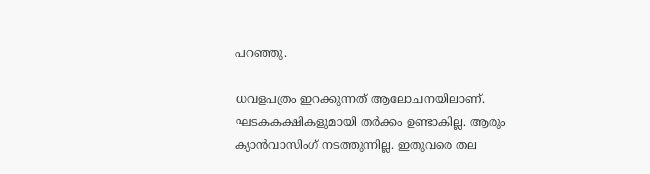പറഞ്ഞു.

ധവളപത്രം ഇറക്കുന്നത് ആലോചനയിലാണ്. ഘടകകക്ഷികളുമായി തർക്കം ഉണ്ടാകില്ല. ആരും ക്യാൻവാസിംഗ് നടത്തുന്നില്ല. ഇതുവരെ തല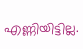എണ്ണിയിട്ടില്ല.